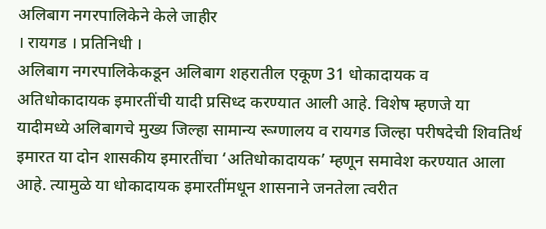अलिबाग नगरपालिकेने केले जाहीर
। रायगड । प्रतिनिधी ।
अलिबाग नगरपालिकेकडून अलिबाग शहरातील एकूण 31 धोकादायक व अतिधोकादायक इमारतींची यादी प्रसिध्द करण्यात आली आहे. विशेष म्हणजे या यादीमध्ये अलिबागचे मुख्य जिल्हा सामान्य रूग्णालय व रायगड जिल्हा परीषदेची शिवतिर्थ इमारत या दोन शासकीय इमारतींचा ‘अतिधोकादायक’ म्हणून समावेश करण्यात आला आहे. त्यामुळे या धोकादायक इमारतींमधून शासनाने जनतेला त्वरीत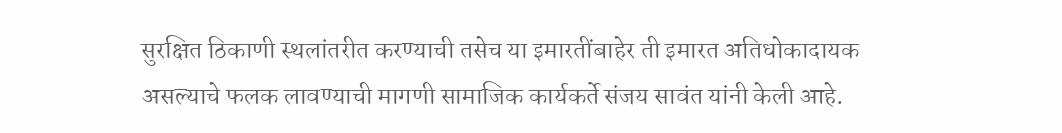सुरक्षित ठिकाणी स्थलांतरीत करण्याची तसेच या इमारतींबाहेर ती इमारत अतिधोकादायक असल्याचे फलक लावण्याची मागणी सामाजिक कार्यकर्ते संजय सावंत यांनी केली आहे.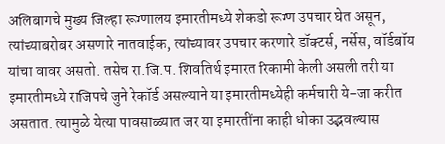अलिबागचे मुख्य जिल्हा रूग्णालय इमारतीमध्ये शेकडो रूग्ण उपचार घेत असून, त्यांच्याबरोबर असणारे नातवाईक, त्यांच्यावर उपचार करणारे डॉक्टर्स, नर्सेस, वॉर्डबॉय यांचा वावर असतो. तसेच रा.जि.प. शिवतिर्थ इमारत रिकामी केली असली तरी या इमारतीमध्ये राजिपचे जुने रेकॉर्ड असल्याने या इमारतीमध्येही कर्मचारी ये-जा करीत असतात. त्यामुळे येत्या पावसाळ्यात जर या इमारतींना काही धोका उद्भवल्यास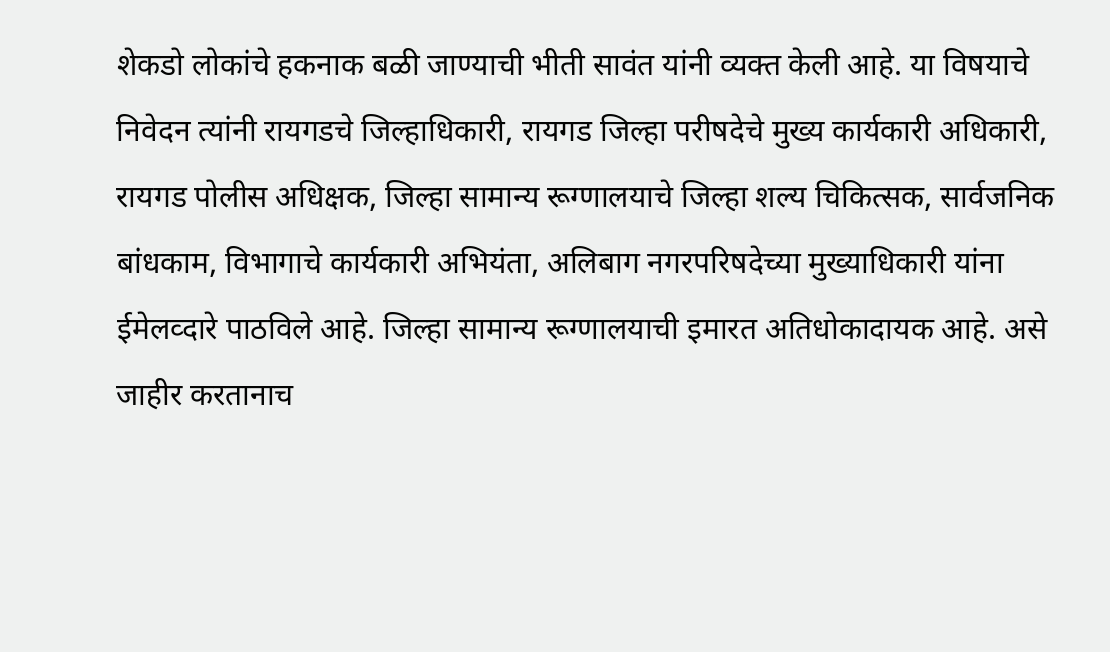शेकडो लोकांचे हकनाक बळी जाण्याची भीती सावंत यांनी व्यक्त केली आहे. या विषयाचे निवेदन त्यांनी रायगडचे जिल्हाधिकारी, रायगड जिल्हा परीषदेचे मुख्य कार्यकारी अधिकारी, रायगड पोलीस अधिक्षक, जिल्हा सामान्य रूग्णालयाचे जिल्हा शल्य चिकित्सक, सार्वजनिक बांधकाम, विभागाचे कार्यकारी अभियंता, अलिबाग नगरपरिषदेच्या मुख्याधिकारी यांना ईमेलव्दारे पाठविले आहे. जिल्हा सामान्य रूग्णालयाची इमारत अतिधोकादायक आहे. असे जाहीर करतानाच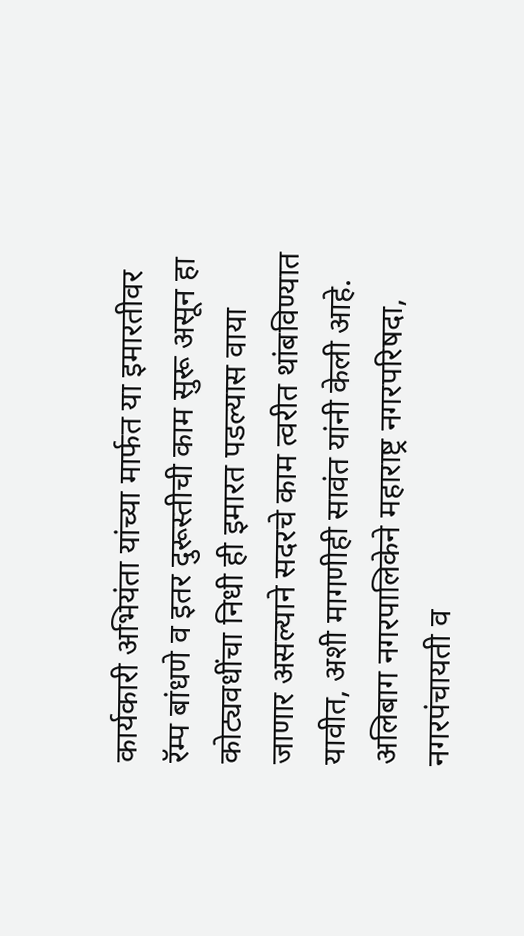कार्यकारी अभियंता यांच्या मार्फत या इमारतीवर रॅम्प बांधणे व इतर दुरूस्तीची काम सुरू असून हा कोट्यवधींचा निधी ही इमारत पडल्यास वाया जाणार असल्याने सदरचे काम त्वरीत थांबविण्यात यावीत, अशी मागणीही सावंत यांनी केली आहे.
अलिबाग नगरपालिकेने महाराष्ट्र नगरपरिषदा, नगरपंचायती व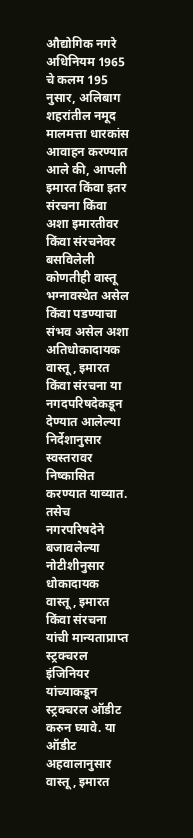औद्योगिक नगरे अधिनियम 1965 चे कलम 195 नुसार, अलिबाग शहरांतील नमूद मालमत्ता धारकांस आवाहन करण्यात आले की, आपली इमारत किंवा इतर संरचना किंवा अशा इमारतीवर किंवा संरचनेवर बसविलेली कोणतीही वास्तू भग्नावस्थेत असेल किंवा पडण्याचा संभव असेल अशा अतिधोकादायक वास्तू, इमारत किंवा संरचना या नगदपरिषदेकडून देण्यात आलेल्या निर्देशानुसार स्वस्तरावर निष्कासित करण्यात याव्यात. तसेच नगरपरिषदेने बजावलेल्या नोटीशीनुसार धोकादायक वास्तू, इमारत किंवा संरचना यांची मान्यताप्राप्त स्ट्रक्चरल इंजिनियर यांच्याकडून स्ट्रक्चरल ऑडीट करुन घ्यावे. या ऑडीट अहवालानुसार वास्तू, इमारत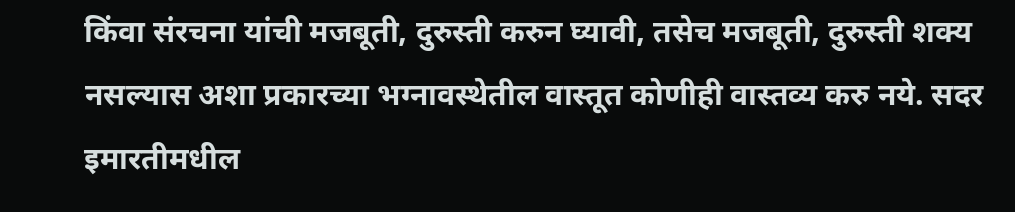किंवा संरचना यांची मजबूती, दुरुस्ती करुन घ्यावी, तसेच मजबूती, दुरुस्ती शक्य नसल्यास अशा प्रकारच्या भग्नावस्थेतील वास्तूत कोणीही वास्तव्य करु नये. सदर इमारतीमधील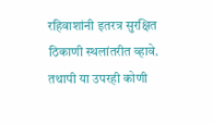रहिवाशांनी इतरत्र सुरक्षित ठिकाणी स्थलांतरीत व्हावे. तथापी या उपरही कोणी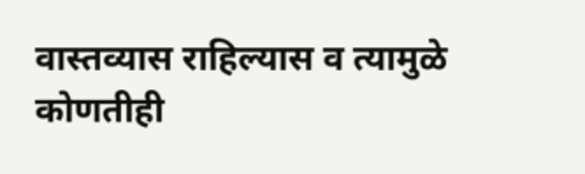वास्तव्यास राहिल्यास व त्यामुळे कोणतीही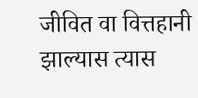जीवित वा वित्तहानी झाल्यास त्यास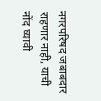नगरपरिषद जबाबदार राहणार नाही, याची नोंद घ्यावी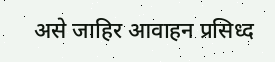असे जाहिर आवाहन प्रसिध्द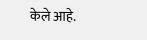केले आहे.